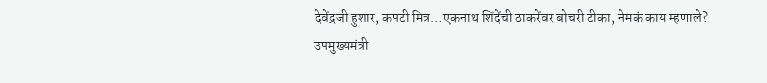देवेंद्रजी हुशार, कपटी मित्र…एकनाथ शिंदेंची ठाकरेंवर बोचरी टीका, नेमकं काय म्हणाले?
उपमुख्यमंत्री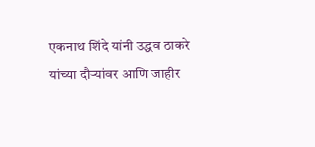एकनाथ शिंदे यांनी उद्धव ठाकरे यांच्या दौऱ्यांवर आणि जाहीर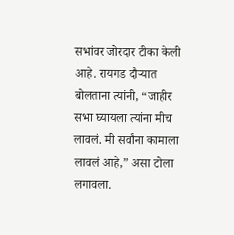सभांवर जोरदार टीका केली आहे. रायगड दौऱ्यात बोलताना त्यांनी, “जाहीर सभा घ्यायला त्यांना मीच लावलं. मी सर्वांना कामाला लावलं आहे,” असा टोला लगावला.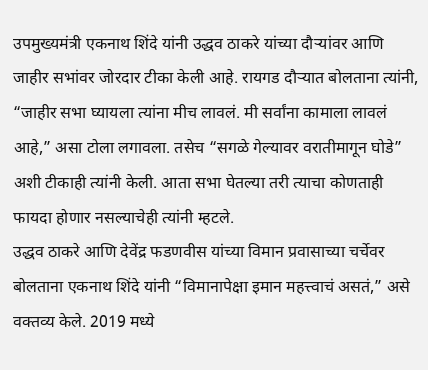उपमुख्यमंत्री एकनाथ शिंदे यांनी उद्धव ठाकरे यांच्या दौऱ्यांवर आणि जाहीर सभांवर जोरदार टीका केली आहे. रायगड दौऱ्यात बोलताना त्यांनी, “जाहीर सभा घ्यायला त्यांना मीच लावलं. मी सर्वांना कामाला लावलं आहे,” असा टोला लगावला. तसेच “सगळे गेल्यावर वरातीमागून घोडे” अशी टीकाही त्यांनी केली. आता सभा घेतल्या तरी त्याचा कोणताही फायदा होणार नसल्याचेही त्यांनी म्हटले.
उद्धव ठाकरे आणि देवेंद्र फडणवीस यांच्या विमान प्रवासाच्या चर्चेवर बोलताना एकनाथ शिंदे यांनी “विमानापेक्षा इमान महत्त्वाचं असतं,” असे वक्तव्य केले. 2019 मध्ये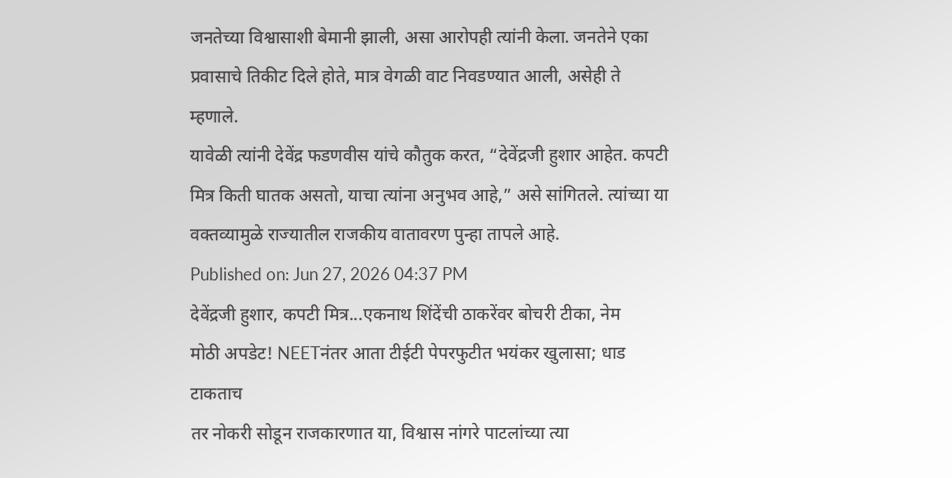जनतेच्या विश्वासाशी बेमानी झाली, असा आरोपही त्यांनी केला. जनतेने एका प्रवासाचे तिकीट दिले होते, मात्र वेगळी वाट निवडण्यात आली, असेही ते म्हणाले.
यावेळी त्यांनी देवेंद्र फडणवीस यांचे कौतुक करत, “देवेंद्रजी हुशार आहेत. कपटी मित्र किती घातक असतो, याचा त्यांना अनुभव आहे,” असे सांगितले. त्यांच्या या वक्तव्यामुळे राज्यातील राजकीय वातावरण पुन्हा तापले आहे.
Published on: Jun 27, 2026 04:37 PM
देवेंद्रजी हुशार, कपटी मित्र...एकनाथ शिंदेंची ठाकरेंवर बोचरी टीका, नेम
मोठी अपडेट! NEETनंतर आता टीईटी पेपरफुटीत भयंकर खुलासा; धाड टाकताच
तर नोकरी सोडून राजकारणात या, विश्वास नांगरे पाटलांच्या त्या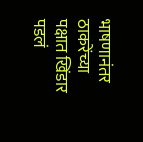भाषणानंतर
ठाकरेंच्या पक्षात खिंडार पडलं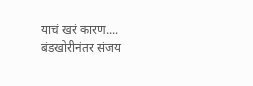याचं खरं कारण.... बंडखोरीनंतर संजय